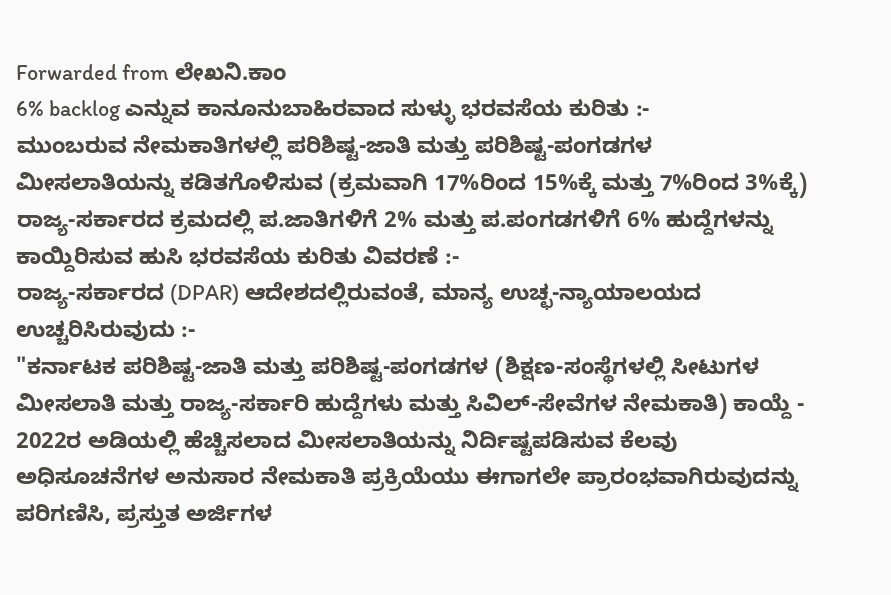Forwarded from ಲೇಖನಿ.ಕಾಂ
6% backlog ಎನ್ನುವ ಕಾನೂನುಬಾಹಿರವಾದ ಸುಳ್ಳು ಭರವಸೆಯ ಕುರಿತು :-
ಮುಂಬರುವ ನೇಮಕಾತಿಗಳಲ್ಲಿ ಪರಿಶಿಷ್ಟ-ಜಾತಿ ಮತ್ತು ಪರಿಶಿಷ್ಟ-ಪಂಗಡಗಳ ಮೀಸಲಾತಿಯನ್ನು ಕಡಿತಗೊಳಿಸುವ (ಕ್ರಮವಾಗಿ 17%ರಿಂದ 15%ಕ್ಕೆ ಮತ್ತು 7%ರಿಂದ 3%ಕ್ಕೆ) ರಾಜ್ಯ-ಸರ್ಕಾರದ ಕ್ರಮದಲ್ಲಿ ಪ.ಜಾತಿಗಳಿಗೆ 2% ಮತ್ತು ಪ.ಪಂಗಡಗಳಿಗೆ 6% ಹುದ್ದೆಗಳನ್ನು ಕಾಯ್ದಿರಿಸುವ ಹುಸಿ ಭರವಸೆಯ ಕುರಿತು ವಿವರಣೆ :-
ರಾಜ್ಯ-ಸರ್ಕಾರದ (DPAR) ಆದೇಶದಲ್ಲಿರುವಂತೆ, ಮಾನ್ಯ ಉಚ್ಛ-ನ್ಯಾಯಾಲಯದ ಉಚ್ಚರಿಸಿರುವುದು :-
"ಕರ್ನಾಟಕ ಪರಿಶಿಷ್ಟ-ಜಾತಿ ಮತ್ತು ಪರಿಶಿಷ್ಟ-ಪಂಗಡಗಳ (ಶಿಕ್ಷಣ-ಸಂಸ್ಥೆಗಳಲ್ಲಿ ಸೀಟುಗಳ ಮೀಸಲಾತಿ ಮತ್ತು ರಾಜ್ಯ-ಸರ್ಕಾರಿ ಹುದ್ದೆಗಳು ಮತ್ತು ಸಿವಿಲ್-ಸೇವೆಗಳ ನೇಮಕಾತಿ) ಕಾಯ್ದೆ - 2022ರ ಅಡಿಯಲ್ಲಿ ಹೆಚ್ಚಿಸಲಾದ ಮೀಸಲಾತಿಯನ್ನು ನಿರ್ದಿಷ್ಟಪಡಿಸುವ ಕೆಲವು ಅಧಿಸೂಚನೆಗಳ ಅನುಸಾರ ನೇಮಕಾತಿ ಪ್ರಕ್ರಿಯೆಯು ಈಗಾಗಲೇ ಪ್ರಾರಂಭವಾಗಿರುವುದನ್ನು ಪರಿಗಣಿಸಿ, ಪ್ರಸ್ತುತ ಅರ್ಜಿಗಳ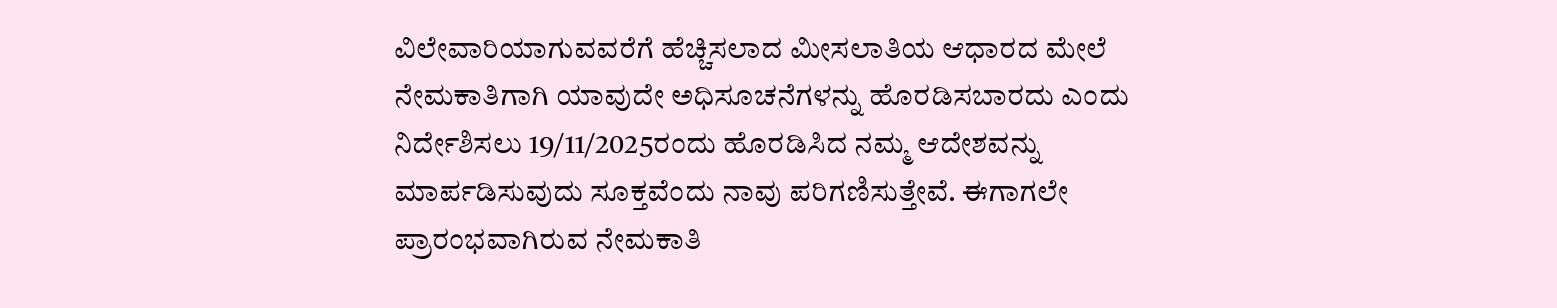ವಿಲೇವಾರಿಯಾಗುವವರೆಗೆ ಹೆಚ್ಚಿಸಲಾದ ಮೀಸಲಾತಿಯ ಆಧಾರದ ಮೇಲೆ ನೇಮಕಾತಿಗಾಗಿ ಯಾವುದೇ ಅಧಿಸೂಚನೆಗಳನ್ನು ಹೊರಡಿಸಬಾರದು ಎಂದು ನಿರ್ದೇಶಿಸಲು 19/11/2025ರಂದು ಹೊರಡಿಸಿದ ನಮ್ಮ ಆದೇಶವನ್ನು ಮಾರ್ಪಡಿಸುವುದು ಸೂಕ್ತವೆಂದು ನಾವು ಪರಿಗಣಿಸುತ್ತೇವೆ. ಈಗಾಗಲೇ ಪ್ರಾರಂಭವಾಗಿರುವ ನೇಮಕಾತಿ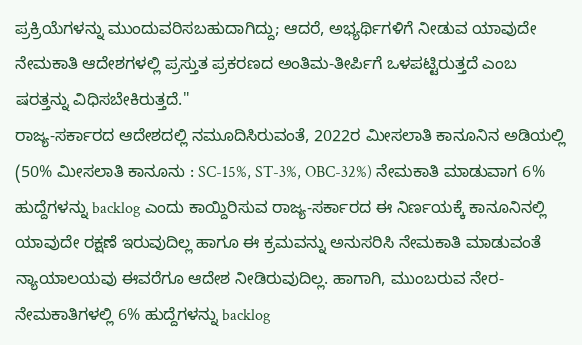ಪ್ರಕ್ರಿಯೆಗಳನ್ನು ಮುಂದುವರಿಸಬಹುದಾಗಿದ್ದು; ಆದರೆ, ಅಭ್ಯರ್ಥಿಗಳಿಗೆ ನೀಡುವ ಯಾವುದೇ ನೇಮಕಾತಿ ಆದೇಶಗಳಲ್ಲಿ ಪ್ರಸ್ತುತ ಪ್ರಕರಣದ ಅಂತಿಮ-ತೀರ್ಪಿಗೆ ಒಳಪಟ್ಟಿರುತ್ತದೆ ಎಂಬ ಷರತ್ತನ್ನು ವಿಧಿಸಬೇಕಿರುತ್ತದೆ."
ರಾಜ್ಯ-ಸರ್ಕಾರದ ಆದೇಶದಲ್ಲಿ ನಮೂದಿಸಿರುವಂತೆ, 2022ರ ಮೀಸಲಾತಿ ಕಾನೂನಿನ ಅಡಿಯಲ್ಲಿ (50% ಮೀಸಲಾತಿ ಕಾನೂನು : SC-15%, ST-3%, OBC-32%) ನೇಮಕಾತಿ ಮಾಡುವಾಗ 6% ಹುದ್ದೆಗಳನ್ನು backlog ಎಂದು ಕಾಯ್ದಿರಿಸುವ ರಾಜ್ಯ-ಸರ್ಕಾರದ ಈ ನಿರ್ಣಯಕ್ಕೆ ಕಾನೂನಿನಲ್ಲಿ ಯಾವುದೇ ರಕ್ಷಣೆ ಇರುವುದಿಲ್ಲ ಹಾಗೂ ಈ ಕ್ರಮವನ್ನು ಅನುಸರಿಸಿ ನೇಮಕಾತಿ ಮಾಡುವಂತೆ ನ್ಯಾಯಾಲಯವು ಈವರೆಗೂ ಆದೇಶ ನೀಡಿರುವುದಿಲ್ಲ. ಹಾಗಾಗಿ, ಮುಂಬರುವ ನೇರ-ನೇಮಕಾತಿಗಳಲ್ಲಿ 6% ಹುದ್ದೆಗಳನ್ನು backlog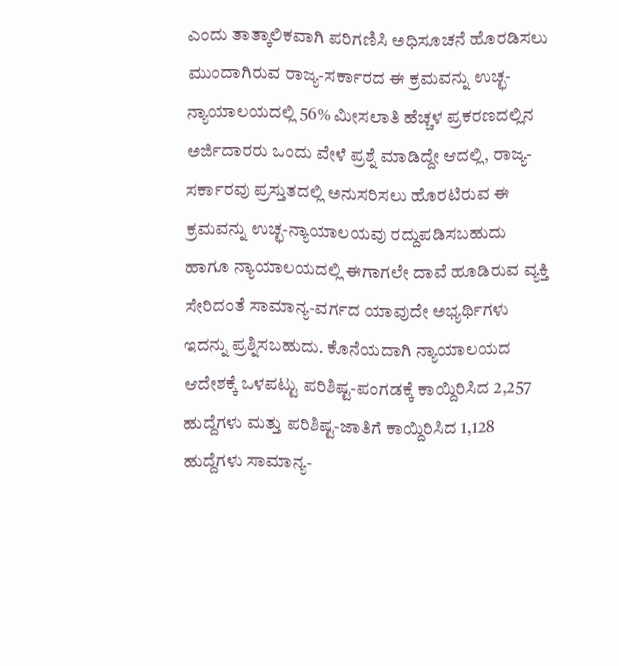ಎಂದು ತಾತ್ಕಾಲಿಕವಾಗಿ ಪರಿಗಣಿಸಿ ಅಧಿಸೂಚನೆ ಹೊರಡಿಸಲು ಮುಂದಾಗಿರುವ ರಾಜ್ಯ-ಸರ್ಕಾರದ ಈ ಕ್ರಮವನ್ನು ಉಚ್ಛ-ನ್ಯಾಯಾಲಯದಲ್ಲಿ 56% ಮೀಸಲಾತಿ ಹೆಚ್ಚಳ ಪ್ರಕರಣದಲ್ಲಿನ ಅರ್ಜಿದಾರರು ಒಂದು ವೇಳೆ ಪ್ರಶ್ನೆ ಮಾಡಿದ್ದೇ ಆದಲ್ಲಿ, ರಾಜ್ಯ-ಸರ್ಕಾರವು ಪ್ರಸ್ತುತದಲ್ಲಿ ಅನುಸರಿಸಲು ಹೊರಟಿರುವ ಈ ಕ್ರಮವನ್ನು ಉಚ್ಛ-ನ್ಯಾಯಾಲಯವು ರದ್ದುಪಡಿಸಬಹುದು ಹಾಗೂ ನ್ಯಾಯಾಲಯದಲ್ಲಿ ಈಗಾಗಲೇ ದಾವೆ ಹೂಡಿರುವ ವ್ಯಕ್ತಿ ಸೇರಿದಂತೆ ಸಾಮಾನ್ಯ-ವರ್ಗದ ಯಾವುದೇ ಅಭ್ಯರ್ಥಿಗಳು ಇದನ್ನು ಪ್ರಶ್ನಿಸಬಹುದು. ಕೊನೆಯದಾಗಿ ನ್ಯಾಯಾಲಯದ ಆದೇಶಕ್ಕೆ ಒಳಪಟ್ಟು ಪರಿಶಿಷ್ಟ-ಪಂಗಡಕ್ಕೆ ಕಾಯ್ದಿರಿಸಿದ 2,257 ಹುದ್ದೆಗಳು ಮತ್ತು ಪರಿಶಿಷ್ಟ-ಜಾತಿಗೆ ಕಾಯ್ದಿರಿಸಿದ 1,128 ಹುದ್ದೆಗಳು ಸಾಮಾನ್ಯ-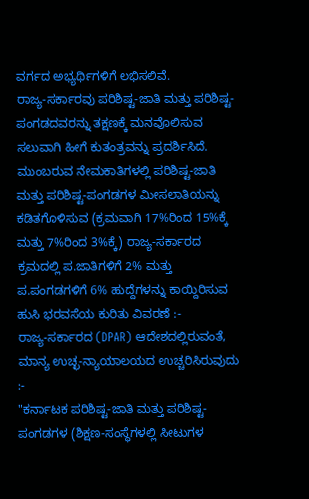ವರ್ಗದ ಅಭ್ಯರ್ಥಿಗಳಿಗೆ ಲಭಿಸಲಿವೆ.
ರಾಜ್ಯ-ಸರ್ಕಾರವು ಪರಿಶಿಷ್ಟ-ಜಾತಿ ಮತ್ತು ಪರಿಶಿಷ್ಟ-ಪಂಗಡದವರನ್ನು ತಕ್ಷಣಕ್ಕೆ ಮನವೊಲಿಸುವ ಸಲುವಾಗಿ ಹೀಗೆ ಕುತಂತ್ರವನ್ನು ಪ್ರದರ್ಶಿಸಿದೆ.
ಮುಂಬರುವ ನೇಮಕಾತಿಗಳಲ್ಲಿ ಪರಿಶಿಷ್ಟ-ಜಾತಿ ಮತ್ತು ಪರಿಶಿಷ್ಟ-ಪಂಗಡಗಳ ಮೀಸಲಾತಿಯನ್ನು ಕಡಿತಗೊಳಿಸುವ (ಕ್ರಮವಾಗಿ 17%ರಿಂದ 15%ಕ್ಕೆ ಮತ್ತು 7%ರಿಂದ 3%ಕ್ಕೆ) ರಾಜ್ಯ-ಸರ್ಕಾರದ ಕ್ರಮದಲ್ಲಿ ಪ.ಜಾತಿಗಳಿಗೆ 2% ಮತ್ತು ಪ.ಪಂಗಡಗಳಿಗೆ 6% ಹುದ್ದೆಗಳನ್ನು ಕಾಯ್ದಿರಿಸುವ ಹುಸಿ ಭರವಸೆಯ ಕುರಿತು ವಿವರಣೆ :-
ರಾಜ್ಯ-ಸರ್ಕಾರದ (DPAR) ಆದೇಶದಲ್ಲಿರುವಂತೆ, ಮಾನ್ಯ ಉಚ್ಛ-ನ್ಯಾಯಾಲಯದ ಉಚ್ಚರಿಸಿರುವುದು :-
"ಕರ್ನಾಟಕ ಪರಿಶಿಷ್ಟ-ಜಾತಿ ಮತ್ತು ಪರಿಶಿಷ್ಟ-ಪಂಗಡಗಳ (ಶಿಕ್ಷಣ-ಸಂಸ್ಥೆಗಳಲ್ಲಿ ಸೀಟುಗಳ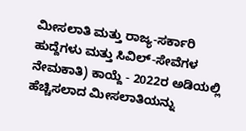ಮೀಸಲಾತಿ ಮತ್ತು ರಾಜ್ಯ-ಸರ್ಕಾರಿ ಹುದ್ದೆಗಳು ಮತ್ತು ಸಿವಿಲ್-ಸೇವೆಗಳ ನೇಮಕಾತಿ) ಕಾಯ್ದೆ - 2022ರ ಅಡಿಯಲ್ಲಿ ಹೆಚ್ಚಿಸಲಾದ ಮೀಸಲಾತಿಯನ್ನು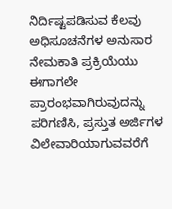ನಿರ್ದಿಷ್ಟಪಡಿಸುವ ಕೆಲವು ಅಧಿಸೂಚನೆಗಳ ಅನುಸಾರ ನೇಮಕಾತಿ ಪ್ರಕ್ರಿಯೆಯು ಈಗಾಗಲೇ ಪ್ರಾರಂಭವಾಗಿರುವುದನ್ನು ಪರಿಗಣಿಸಿ, ಪ್ರಸ್ತುತ ಅರ್ಜಿಗಳ ವಿಲೇವಾರಿಯಾಗುವವರೆಗೆ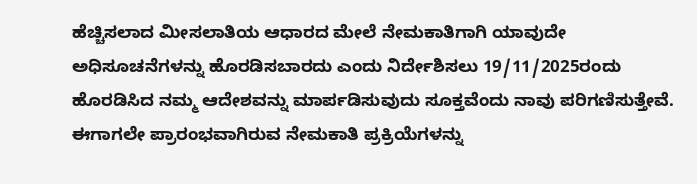ಹೆಚ್ಚಿಸಲಾದ ಮೀಸಲಾತಿಯ ಆಧಾರದ ಮೇಲೆ ನೇಮಕಾತಿಗಾಗಿ ಯಾವುದೇ ಅಧಿಸೂಚನೆಗಳನ್ನು ಹೊರಡಿಸಬಾರದು ಎಂದು ನಿರ್ದೇಶಿಸಲು 19/11/2025ರಂದು ಹೊರಡಿಸಿದ ನಮ್ಮ ಆದೇಶವನ್ನು ಮಾರ್ಪಡಿಸುವುದು ಸೂಕ್ತವೆಂದು ನಾವು ಪರಿಗಣಿಸುತ್ತೇವೆ. ಈಗಾಗಲೇ ಪ್ರಾರಂಭವಾಗಿರುವ ನೇಮಕಾತಿ ಪ್ರಕ್ರಿಯೆಗಳನ್ನು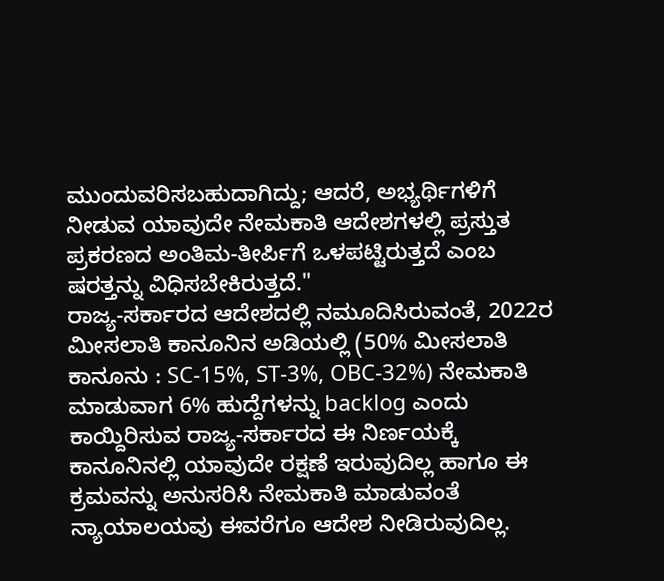ಮುಂದುವರಿಸಬಹುದಾಗಿದ್ದು; ಆದರೆ, ಅಭ್ಯರ್ಥಿಗಳಿಗೆ ನೀಡುವ ಯಾವುದೇ ನೇಮಕಾತಿ ಆದೇಶಗಳಲ್ಲಿ ಪ್ರಸ್ತುತ ಪ್ರಕರಣದ ಅಂತಿಮ-ತೀರ್ಪಿಗೆ ಒಳಪಟ್ಟಿರುತ್ತದೆ ಎಂಬ ಷರತ್ತನ್ನು ವಿಧಿಸಬೇಕಿರುತ್ತದೆ."
ರಾಜ್ಯ-ಸರ್ಕಾರದ ಆದೇಶದಲ್ಲಿ ನಮೂದಿಸಿರುವಂತೆ, 2022ರ ಮೀಸಲಾತಿ ಕಾನೂನಿನ ಅಡಿಯಲ್ಲಿ (50% ಮೀಸಲಾತಿ ಕಾನೂನು : SC-15%, ST-3%, OBC-32%) ನೇಮಕಾತಿ ಮಾಡುವಾಗ 6% ಹುದ್ದೆಗಳನ್ನು backlog ಎಂದು ಕಾಯ್ದಿರಿಸುವ ರಾಜ್ಯ-ಸರ್ಕಾರದ ಈ ನಿರ್ಣಯಕ್ಕೆ ಕಾನೂನಿನಲ್ಲಿ ಯಾವುದೇ ರಕ್ಷಣೆ ಇರುವುದಿಲ್ಲ ಹಾಗೂ ಈ ಕ್ರಮವನ್ನು ಅನುಸರಿಸಿ ನೇಮಕಾತಿ ಮಾಡುವಂತೆ ನ್ಯಾಯಾಲಯವು ಈವರೆಗೂ ಆದೇಶ ನೀಡಿರುವುದಿಲ್ಲ.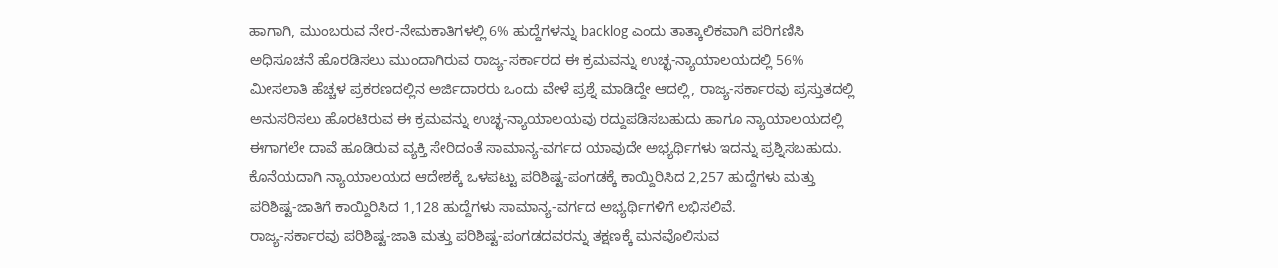ಹಾಗಾಗಿ, ಮುಂಬರುವ ನೇರ-ನೇಮಕಾತಿಗಳಲ್ಲಿ 6% ಹುದ್ದೆಗಳನ್ನು backlog ಎಂದು ತಾತ್ಕಾಲಿಕವಾಗಿ ಪರಿಗಣಿಸಿ ಅಧಿಸೂಚನೆ ಹೊರಡಿಸಲು ಮುಂದಾಗಿರುವ ರಾಜ್ಯ-ಸರ್ಕಾರದ ಈ ಕ್ರಮವನ್ನು ಉಚ್ಛ-ನ್ಯಾಯಾಲಯದಲ್ಲಿ 56% ಮೀಸಲಾತಿ ಹೆಚ್ಚಳ ಪ್ರಕರಣದಲ್ಲಿನ ಅರ್ಜಿದಾರರು ಒಂದು ವೇಳೆ ಪ್ರಶ್ನೆ ಮಾಡಿದ್ದೇ ಆದಲ್ಲಿ, ರಾಜ್ಯ-ಸರ್ಕಾರವು ಪ್ರಸ್ತುತದಲ್ಲಿ ಅನುಸರಿಸಲು ಹೊರಟಿರುವ ಈ ಕ್ರಮವನ್ನು ಉಚ್ಛ-ನ್ಯಾಯಾಲಯವು ರದ್ದುಪಡಿಸಬಹುದು ಹಾಗೂ ನ್ಯಾಯಾಲಯದಲ್ಲಿ ಈಗಾಗಲೇ ದಾವೆ ಹೂಡಿರುವ ವ್ಯಕ್ತಿ ಸೇರಿದಂತೆ ಸಾಮಾನ್ಯ-ವರ್ಗದ ಯಾವುದೇ ಅಭ್ಯರ್ಥಿಗಳು ಇದನ್ನು ಪ್ರಶ್ನಿಸಬಹುದು. ಕೊನೆಯದಾಗಿ ನ್ಯಾಯಾಲಯದ ಆದೇಶಕ್ಕೆ ಒಳಪಟ್ಟು ಪರಿಶಿಷ್ಟ-ಪಂಗಡಕ್ಕೆ ಕಾಯ್ದಿರಿಸಿದ 2,257 ಹುದ್ದೆಗಳು ಮತ್ತು ಪರಿಶಿಷ್ಟ-ಜಾತಿಗೆ ಕಾಯ್ದಿರಿಸಿದ 1,128 ಹುದ್ದೆಗಳು ಸಾಮಾನ್ಯ-ವರ್ಗದ ಅಭ್ಯರ್ಥಿಗಳಿಗೆ ಲಭಿಸಲಿವೆ.
ರಾಜ್ಯ-ಸರ್ಕಾರವು ಪರಿಶಿಷ್ಟ-ಜಾತಿ ಮತ್ತು ಪರಿಶಿಷ್ಟ-ಪಂಗಡದವರನ್ನು ತಕ್ಷಣಕ್ಕೆ ಮನವೊಲಿಸುವ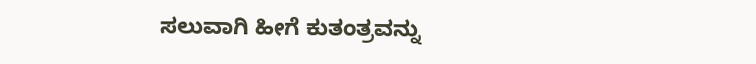ಸಲುವಾಗಿ ಹೀಗೆ ಕುತಂತ್ರವನ್ನು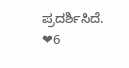ಪ್ರದರ್ಶಿಸಿದೆ.
❤6